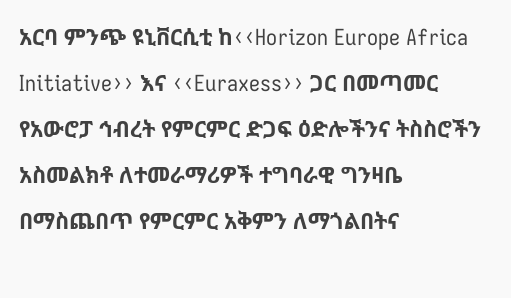አርባ ምንጭ ዩኒቨርሲቲ ከ‹‹Horizon Europe Africa Initiative›› እና ‹‹Euraxess›› ጋር በመጣመር የአውሮፓ ኅብረት የምርምር ድጋፍ ዕድሎችንና ትስስሮችን አስመልክቶ ለተመራማሪዎች ተግባራዊ ግንዛቤ በማስጨበጥ የምርምር አቅምን ለማጎልበትና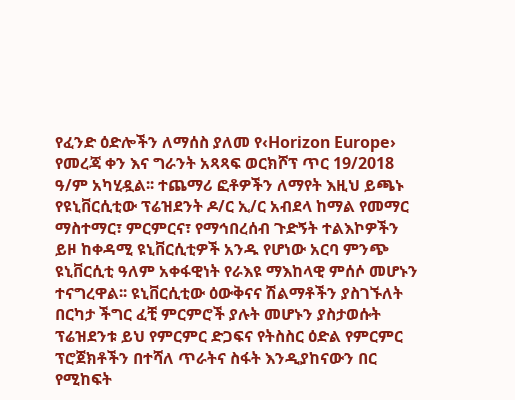የፈንድ ዕድሎችን ለማሰስ ያለመ የ‹Horizon Europe› የመረጃ ቀን እና ግራንት አጻጻፍ ወርክሾፕ ጥር 19/2018 ዓ/ም አካሂዷል፡፡ ተጨማሪ ፎቶዎችን ለማየት እዚህ ይጫኑ
የዩኒቨርሲቲው ፕሬዝደንት ዶ/ር ኢ/ር አብደላ ከማል የመማር ማስተማር፣ ምርምርና፣ የማኅበረሰብ ጉድኝት ተልእኮዎችን ይዞ ከቀዳሚ ዩኒቨርሲቲዎች አንዱ የሆነው አርባ ምንጭ ዩኒቨርሲቲ ዓለም አቀፋዊነት የራእዩ ማእከላዊ ምሰሶ መሆኑን ተናግረዋል፡፡ ዩኒቨርሲቲው ዕውቅናና ሽልማቶችን ያስገኙለት በርካታ ችግር ፈቺ ምርምሮች ያሉት መሆኑን ያስታወሱት ፕሬዝደንቱ ይህ የምርምር ድጋፍና የትስስር ዕድል የምርምር ፕሮጀክቶችን በተሻለ ጥራትና ስፋት እንዲያከናውን በር የሚከፍት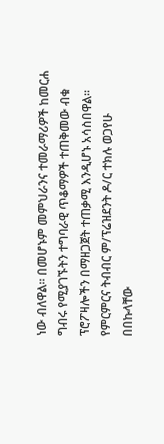ነው ብለዋል፡፡ በመሆኑም መምህራንና ተመራማሪዎች ከመርሐ ግብሩ የሚያገኙትን ተግባራዊ ጥቆማዎች ተጠቅመው ብቁ ፕሮፖዛሎችን በማዘጋጀት ተጠቃሚ እንዲሆኑ አሳስበዋል፡፡
የምርምርና ትብብር ም/ፕሬዝደንት ዶ/ር ተክሉ ወጋየሁ በበኩላቸው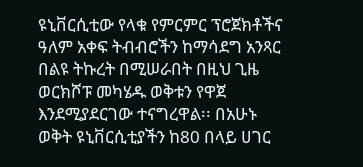ዩኒቨርሲቲው የላቁ የምርምር ፕሮጀክቶችና ዓለም አቀፍ ትብብሮችን ከማሳደግ አንጻር በልዩ ትኩረት በሚሠራበት በዚህ ጊዜ ወርክሾፑ መካሄዱ ወቅቱን የዋጀ እንደሚያደርገው ተናግረዋል፡፡ በአሁኑ ወቅት ዩኒቨርሲቲያችን ከ80 በላይ ሀገር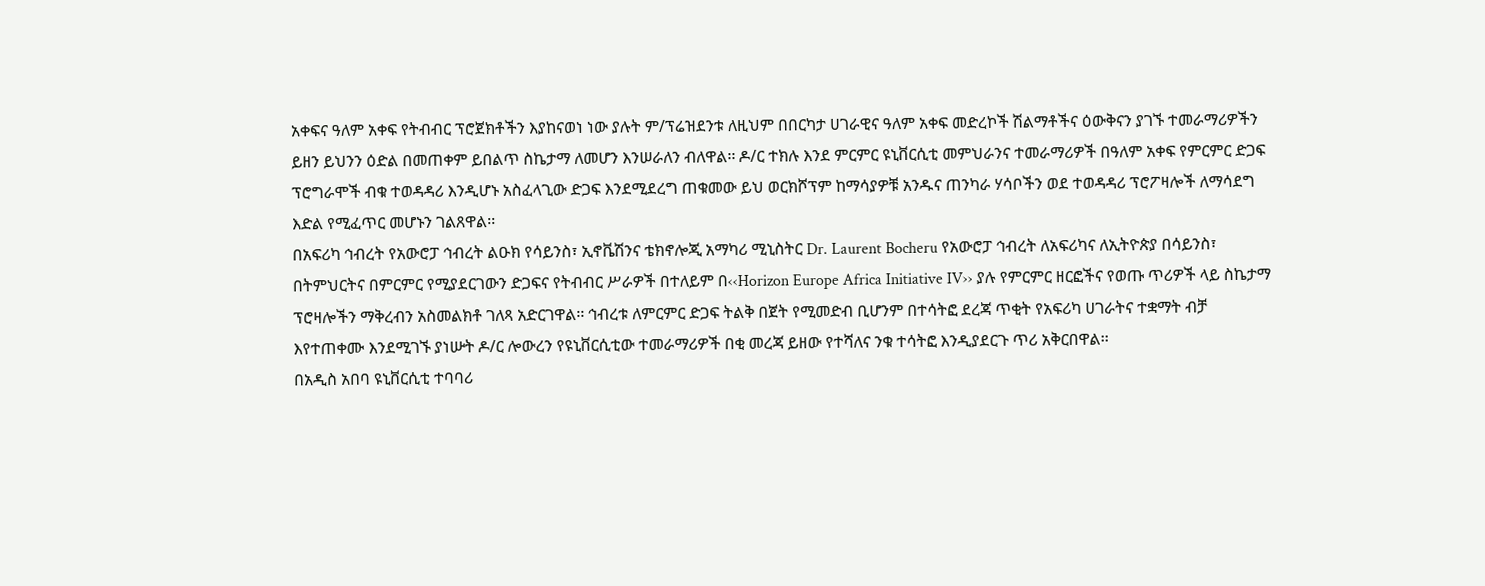አቀፍና ዓለም አቀፍ የትብብር ፕሮጀክቶችን እያከናወነ ነው ያሉት ም/ፕሬዝደንቱ ለዚህም በበርካታ ሀገራዊና ዓለም አቀፍ መድረኮች ሽልማቶችና ዕውቅናን ያገኙ ተመራማሪዎችን ይዘን ይህንን ዕድል በመጠቀም ይበልጥ ስኬታማ ለመሆን እንሠራለን ብለዋል፡፡ ዶ/ር ተክሉ እንደ ምርምር ዩኒቨርሲቲ መምህራንና ተመራማሪዎች በዓለም አቀፍ የምርምር ድጋፍ ፕሮግራሞች ብቁ ተወዳዳሪ እንዲሆኑ አስፈላጊው ድጋፍ እንደሚደረግ ጠቁመው ይህ ወርክሾፕም ከማሳያዎቹ አንዱና ጠንካራ ሃሳቦችን ወደ ተወዳዳሪ ፕሮፖዛሎች ለማሳደግ እድል የሚፈጥር መሆኑን ገልጸዋል፡፡
በአፍሪካ ኅብረት የአውሮፓ ኅብረት ልዑክ የሳይንስ፣ ኢኖቬሽንና ቴክኖሎጂ አማካሪ ሚኒስትር Dr. Laurent Bocheru የአውሮፓ ኅብረት ለአፍሪካና ለኢትዮጵያ በሳይንስ፣ በትምህርትና በምርምር የሚያደርገውን ድጋፍና የትብብር ሥራዎች በተለይም በ‹‹Horizon Europe Africa Initiative IV›› ያሉ የምርምር ዘርፎችና የወጡ ጥሪዎች ላይ ስኬታማ ፕሮዛሎችን ማቅረብን አስመልክቶ ገለጻ አድርገዋል፡፡ ኅብረቱ ለምርምር ድጋፍ ትልቅ በጀት የሚመድብ ቢሆንም በተሳትፎ ደረጃ ጥቂት የአፍሪካ ሀገራትና ተቋማት ብቻ እየተጠቀሙ እንደሚገኙ ያነሡት ዶ/ር ሎውረን የዩኒቨርሲቲው ተመራማሪዎች በቂ መረጃ ይዘው የተሻለና ንቁ ተሳትፎ እንዲያደርጉ ጥሪ አቅርበዋል፡፡
በአዲስ አበባ ዩኒቨርሲቲ ተባባሪ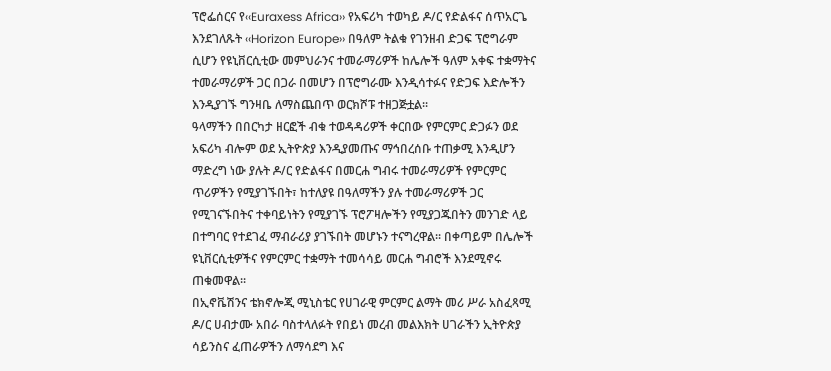ፕሮፌሰርና የ‹‹Euraxess Africa›› የአፍሪካ ተወካይ ዶ/ር የድልፋና ሰጥአርጌ እንደገለጹት ‹‹Horizon Europe›› በዓለም ትልቁ የገንዘብ ድጋፍ ፕሮግራም ሲሆን የዩኒቨርሲቲው መምህራንና ተመራማሪዎች ከሌሎች ዓለም አቀፍ ተቋማትና ተመራማሪዎች ጋር በጋራ በመሆን በፕሮግራሙ እንዲሳተፉና የድጋፍ እድሎችን እንዲያገኙ ግንዛቤ ለማስጨበጥ ወርክሾፑ ተዘጋጅቷል፡፡
ዓላማችን በበርካታ ዘርፎች ብቁ ተወዳዳሪዎች ቀርበው የምርምር ድጋፉን ወደ አፍሪካ ብሎም ወደ ኢትዮጵያ እንዲያመጡና ማኅበረሰቡ ተጠቃሚ እንዲሆን ማድረግ ነው ያሉት ዶ/ር የድልፋና በመርሐ ግብሩ ተመራማሪዎች የምርምር ጥሪዎችን የሚያገኙበት፣ ከተለያዩ በዓለማችን ያሉ ተመራማሪዎች ጋር የሚገናኙበትና ተቀባይነትን የሚያገኙ ፕሮፖዛሎችን የሚያጋጁበትን መንገድ ላይ በተግባር የተደገፈ ማብራሪያ ያገኙበት መሆኑን ተናግረዋል፡፡ በቀጣይም በሌሎች ዩኒቨርሲቲዎችና የምርምር ተቋማት ተመሳሳይ መርሐ ግብሮች እንደሚኖሩ ጠቁመዋል፡፡
በኢኖቬሽንና ቴክኖሎጂ ሚኒስቴር የሀገራዊ ምርምር ልማት መሪ ሥራ አስፈጻሚ ዶ/ር ሀብታሙ አበራ ባስተላለፉት የበይነ መረብ መልእክት ሀገራችን ኢትዮጵያ ሳይንስና ፈጠራዎችን ለማሳደግ እና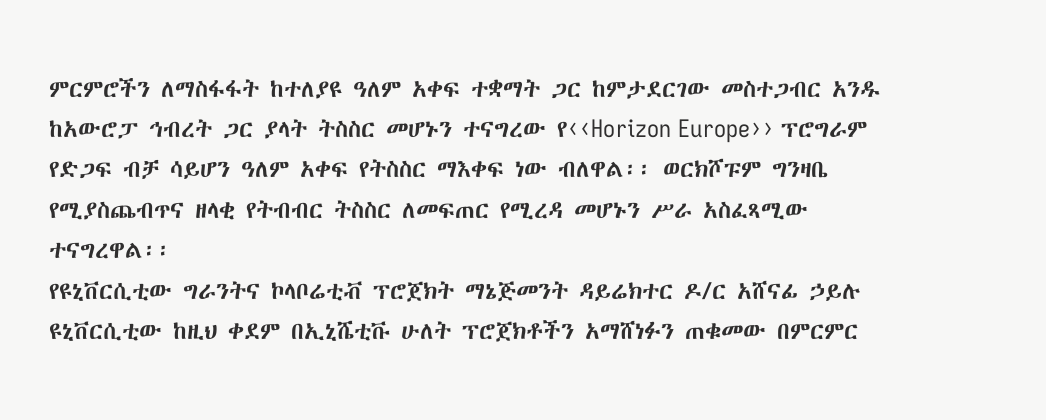ምርምሮችን ለማስፋፋት ከተለያዩ ዓለም አቀፍ ተቋማት ጋር ከምታደርገው መስተጋብር አንዱ ከአውሮፓ ኅብረት ጋር ያላት ትስስር መሆኑን ተናግረው የ‹‹Horizon Europe›› ፕሮግራም የድጋፍ ብቻ ሳይሆን ዓለም አቀፍ የትስስር ማእቀፍ ነው ብለዋል፡፡ ወርክሾፑም ግንዛቤ የሚያስጨብጥና ዘላቂ የትብብር ትስስር ለመፍጠር የሚረዳ መሆኑን ሥራ አስፈጻሚው ተናግረዋል፡፡
የዩኒቨርሲቲው ግራንትና ኮላቦሬቲቭ ፕሮጀክት ማኔጅመንት ዳይሬክተር ዶ/ር አሸናፊ ኃይሉ ዩኒቨርሲቲው ከዚህ ቀደም በኢኒሼቲቩ ሁለት ፕሮጀክቶችን አማሸነፉን ጠቁመው በምርምር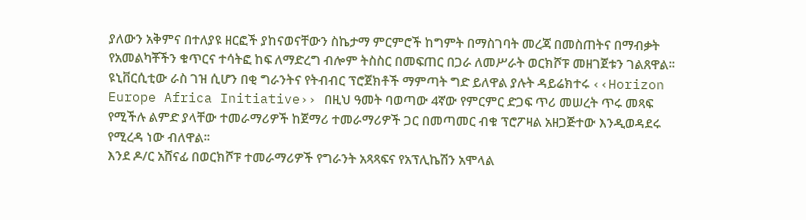ያለውን አቅምና በተለያዩ ዘርፎች ያከናወናቸውን ስኬታማ ምርምሮች ከግምት በማስገባት መረጃ በመስጠትና በማብቃት የአመልካቾችን ቁጥርና ተሳትፎ ከፍ ለማድረግ ብሎም ትስስር በመፍጠር በጋራ ለመሥራት ወርክሾፑ መዘገጀቱን ገልጸዋል፡፡ ዩኒቨርሲቲው ራስ ገዝ ሲሆን በቂ ግራንትና የትብብር ፕሮጀክቶች ማምጣት ግድ ይለዋል ያሉት ዳይሬክተሩ ‹‹Horizon Europe Africa Initiative›› በዚህ ዓመት ባወጣው 4ኛው የምርምር ድጋፍ ጥሪ መሠረት ጥሩ መጻፍ የሚችሉ ልምድ ያላቸው ተመራማሪዎች ከጀማሪ ተመራማሪዎች ጋር በመጣመር ብቁ ፕሮፖዛል አዘጋጅተው እንዲወዳደሩ የሚረዳ ነው ብለዋል፡፡
እንደ ዶ/ር አሸናፊ በወርክሾፑ ተመራማሪዎች የግራንት አጻጻፍና የአፕሊኬሽን አሞላል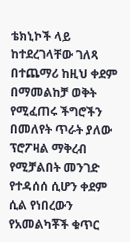ቴክኒኮች ላይ ከተደረገላቸው ገለጻ በተጨማሪ ከዚህ ቀደም በማመልከቻ ወቅት የሚፈጠሩ ችግሮችን በመለየት ጥራት ያለው ፕሮፖዛል ማቅረብ የሚቻልበት መንገድ የተዳሰሰ ሲሆን ቀደም ሲል የነበረውን የአመልካቾች ቁጥር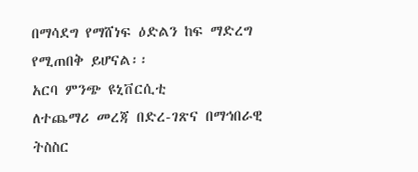በማሳደግ የማሸነፍ ዕድልን ከፍ ማድረግ የሚጠበቅ ይሆናል፡፡
አርባ ምንጭ ዩኒቨርሲቲ
ለተጨማሪ መረጃ በድረ-ገጽና በማኅበራዊ ትስስር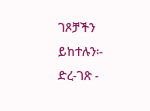ገጾቻችን ይከተሉን፡-
ድረ-ገጽ -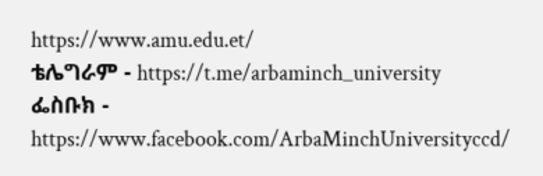https://www.amu.edu.et/
ቴሌግራም - https://t.me/arbaminch_university
ፌስቡክ - https://www.facebook.com/ArbaMinchUniversityccd/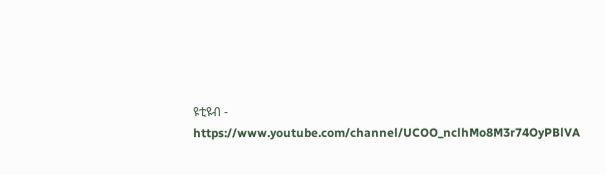ዩቲዩብ - https://www.youtube.com/channel/UCOO_nclhMo8M3r74OyPBlVA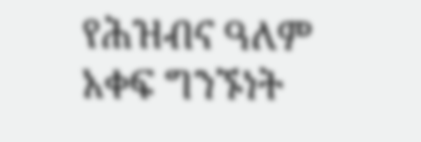የሕዝብና ዓለም አቀፍ ግንኙነት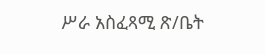ሥራ አስፈጻሚ ጽ/ቤት